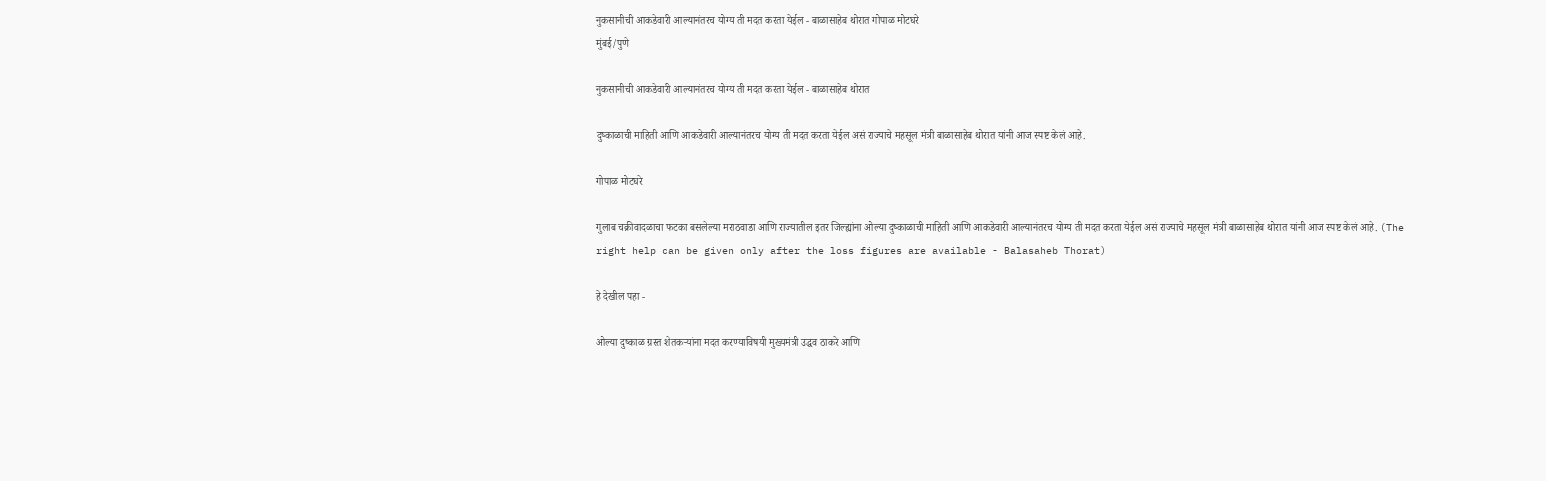नुकसानीची आकडेवारी आल्यानंतरच योग्य ती मदत करता येईल - बाळासाहेब थोरात गोपाळ मोटघरे
मुंबई/पुणे

नुकसानीची आकडेवारी आल्यानंतरच योग्य ती मदत करता येईल - बाळासाहेब थोरात

दुष्काळाची माहिती आणि आकडेवारी आल्यानंतरच योग्य ती मदत करता येईल असं राज्याचे महसूल मंत्री बाळासाहेब थोरात यांनी आज स्पष्ट केलं आहे.

गोपाळ मोटघरे

गुलाब चक्रीवादळाचा फटका बसलेल्या मराठवाडा आणि राज्यातील इतर जिल्ह्यांना ओल्या दुष्काळाची माहिती आणि आकडेवारी आल्यानंतरच योग्य ती मदत करता येईल असं राज्याचे महसूल मंत्री बाळासाहेब थोरात यांनी आज स्पष्ट केलं आहे. (The right help can be given only after the loss figures are available - Balasaheb Thorat)

हे देखील पहा -

ओल्या दुष्काळ ग्रस्त शेतकऱ्यांना मदत करण्याविषयी मुख्यमंत्री उद्धव ठाकरे आणि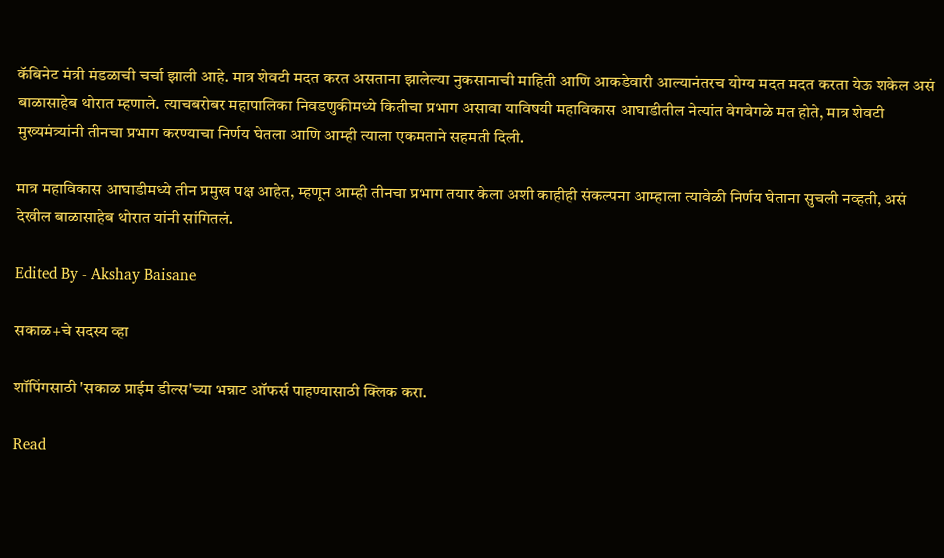कॅबिनेट मंत्री मंडळाची चर्चा झाली आहे. मात्र शेवटी मदत करत असताना झालेल्या नुकसानाची माहिती आणि आकडेवारी आल्यानंतरच योग्य मदत मदत करता येऊ शकेल असं बाळासाहेब थोरात म्हणाले. त्याचबरोबर महापालिका निवडणुकीमध्ये कितीचा प्रभाग असावा याविषयी महाविकास आघाडीतील नेत्यांत वेगवेगळे मत होते, मात्र शेवटी मुख्यमंत्र्यांनी तीनचा प्रभाग करण्याचा निर्णय घेतला आणि आम्ही त्याला एकमताने सहमती दिली.

मात्र महाविकास आघाडीमध्ये तीन प्रमुख पक्ष आहेत, म्हणून आम्ही तीनचा प्रभाग तयार केला अशी काहीही संकल्पना आम्हाला त्यावेळी निर्णय घेताना सुचली नव्हती, असं देखील बाळासाहेब थोरात यांनी सांगितलं.

Edited By - Akshay Baisane

सकाळ+चे सदस्य व्हा

शॉपिंगसाठी 'सकाळ प्राईम डील्स'च्या भन्नाट ऑफर्स पाहण्यासाठी क्लिक करा.

Read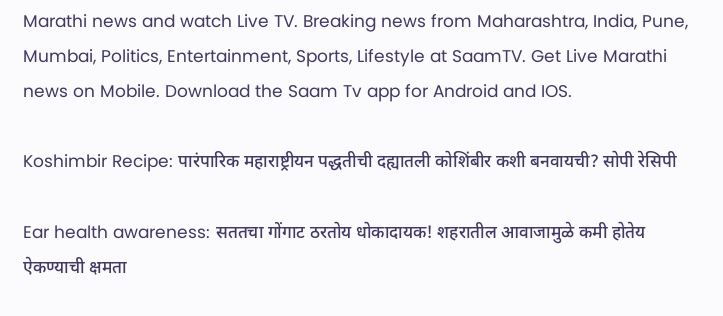Marathi news and watch Live TV. Breaking news from Maharashtra, India, Pune, Mumbai, Politics, Entertainment, Sports, Lifestyle at SaamTV. Get Live Marathi news on Mobile. Download the Saam Tv app for Android and IOS.

Koshimbir Recipe: पारंपारिक महाराष्ट्रीयन पद्धतीची दह्यातली कोशिंबीर कशी बनवायची? सोपी रेसिपी

Ear health awareness: सततचा गोंगाट ठरतोय धोकादायक! शहरातील आवाजामुळे कमी होतेय ऐकण्याची क्षमता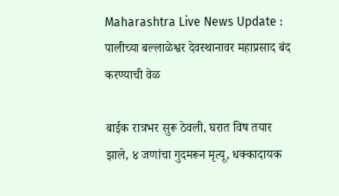Maharashtra Live News Update : पालीच्या बल्लाळेश्वर देवस्थानावर महाप्रसाद बंद करण्याची वेळ

बाईक रात्रभर सुरू ठेवली, घरात विष तयार झाले, ४ जणांचा गुदमरून मृत्यू, धक्कादायक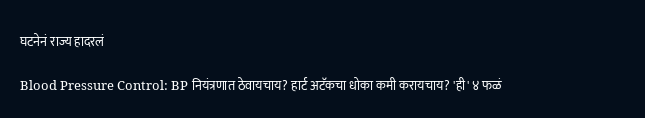घटनेनं राज्य हादरलं

Blood Pressure Control: BP नियंत्रणात ठेवायचाय? हार्ट अटॅकचा धोका कमी करायचाय? 'ही' ४ फळं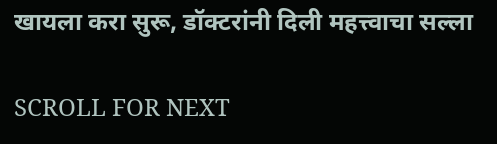खायला करा सुरू, डॉक्टरांनी दिली महत्त्वाचा सल्ला

SCROLL FOR NEXT